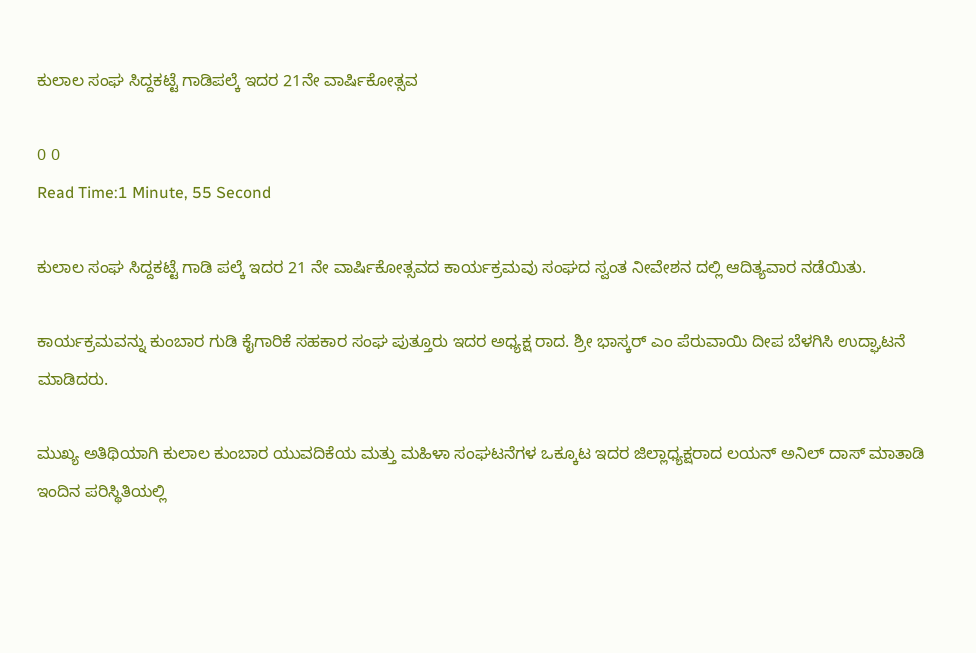ಕುಲಾಲ ಸಂಘ ಸಿದ್ದಕಟ್ಟೆ ಗಾಡಿಪಲ್ಕೆ ಇದರ 21ನೇ ವಾರ್ಷಿಕೋತ್ಸವ

0 0
Read Time:1 Minute, 55 Second

ಕುಲಾಲ ಸಂಘ ಸಿದ್ದಕಟ್ಟೆ ಗಾಡಿ ಪಲ್ಕೆ ಇದರ 21 ನೇ ವಾರ್ಷಿಕೋತ್ಸವದ ಕಾರ್ಯಕ್ರಮವು ಸಂಘದ ಸ್ವಂತ ನೀವೇಶನ ದಲ್ಲಿ ಆದಿತ್ಯವಾರ ನಡೆಯಿತು.

ಕಾರ್ಯಕ್ರಮವನ್ನು ಕುಂಬಾರ ಗುಡಿ ಕೈಗಾರಿಕೆ ಸಹಕಾರ ಸಂಘ ಪುತ್ತೂರು ಇದರ ಅಧ್ಯಕ್ಷ ರಾದ. ಶ್ರೀ ಭಾಸ್ಕರ್ ಎಂ ಪೆರುವಾಯಿ ದೀಪ ಬೆಳಗಿಸಿ ಉದ್ಘಾಟನೆ ಮಾಡಿದರು.

ಮುಖ್ಯ ಅತಿಥಿಯಾಗಿ ಕುಲಾಲ ಕುಂಬಾರ ಯುವದಿಕೆಯ ಮತ್ತು ಮಹಿಳಾ ಸಂಘಟನೆಗಳ ಒಕ್ಕೂಟ ಇದರ ಜಿಲ್ಲಾಧ್ಯಕ್ಷರಾದ ಲಯನ್ ಅನಿಲ್ ದಾಸ್ ಮಾತಾಡಿ ಇಂದಿನ ಪರಿಸ್ಥಿತಿಯಲ್ಲಿ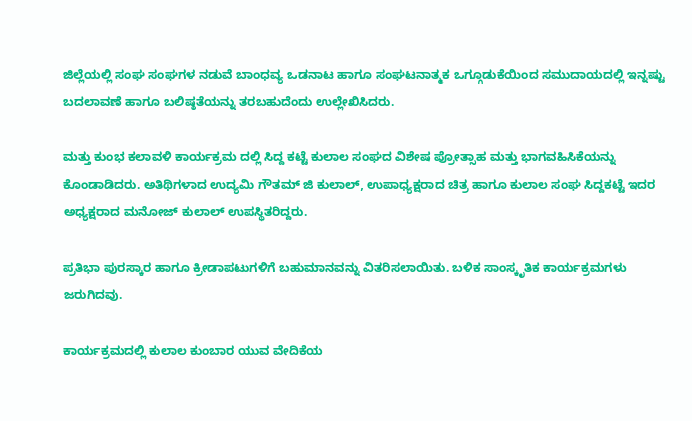ಜಿಲ್ಲೆಯಲ್ಲಿ ಸಂಘ ಸಂಘಗಳ ನಡುವೆ ಬಾಂಧವ್ಯ ಒಡನಾಟ ಹಾಗೂ ಸಂಘಟನಾತ್ಮಕ ಒಗ್ಗೂಡುಕೆಯಿಂದ ಸಮುದಾಯದಲ್ಲಿ ಇನ್ನಷ್ಟು ಬದಲಾವಣೆ ಹಾಗೂ ಬಲಿಷ್ಠತೆಯನ್ನು ತರಬಹುದೆಂದು ಉಲ್ಲೇಖಿಸಿದರು.

ಮತ್ತು ಕುಂಭ ಕಲಾವಳಿ ಕಾರ್ಯಕ್ರಮ ದಲ್ಲಿ ಸಿದ್ದ ಕಟ್ಟೆ ಕುಲಾಲ ಸಂಘದ ವಿಶೇಷ ಪ್ರೋತ್ಸಾಹ ಮತ್ತು ಭಾಗವಹಿಸಿಕೆಯನ್ನು ಕೊಂಡಾಡಿದರು. ಅತಿಥಿಗಳಾದ ಉದ್ಯಮಿ ಗೌತಮ್ ಜಿ ಕುಲಾಲ್, ಉಪಾಧ್ಯಕ್ಷರಾದ ಚಿತ್ರ ಹಾಗೂ ಕುಲಾಲ ಸಂಘ ಸಿದ್ದಕಟ್ಟೆ ಇದರ ಅಧ್ಯಕ್ಷರಾದ ಮನೋಜ್ ಕುಲಾಲ್ ಉಪಸ್ಥಿತರಿದ್ದರು.

ಪ್ರತಿಭಾ ಪುರಸ್ಕಾರ ಹಾಗೂ ಕ್ರೀಡಾಪಟುಗಳಿಗೆ ಬಹುಮಾನವನ್ನು ವಿತರಿಸಲಾಯಿತು. ಬಳಿಕ ಸಾಂಸ್ಕೃತಿಕ ಕಾರ್ಯಕ್ರಮಗಳು ಜರುಗಿದವು.

ಕಾರ್ಯಕ್ರಮದಲ್ಲಿ ಕುಲಾಲ ಕುಂಬಾರ ಯುವ ವೇದಿಕೆಯ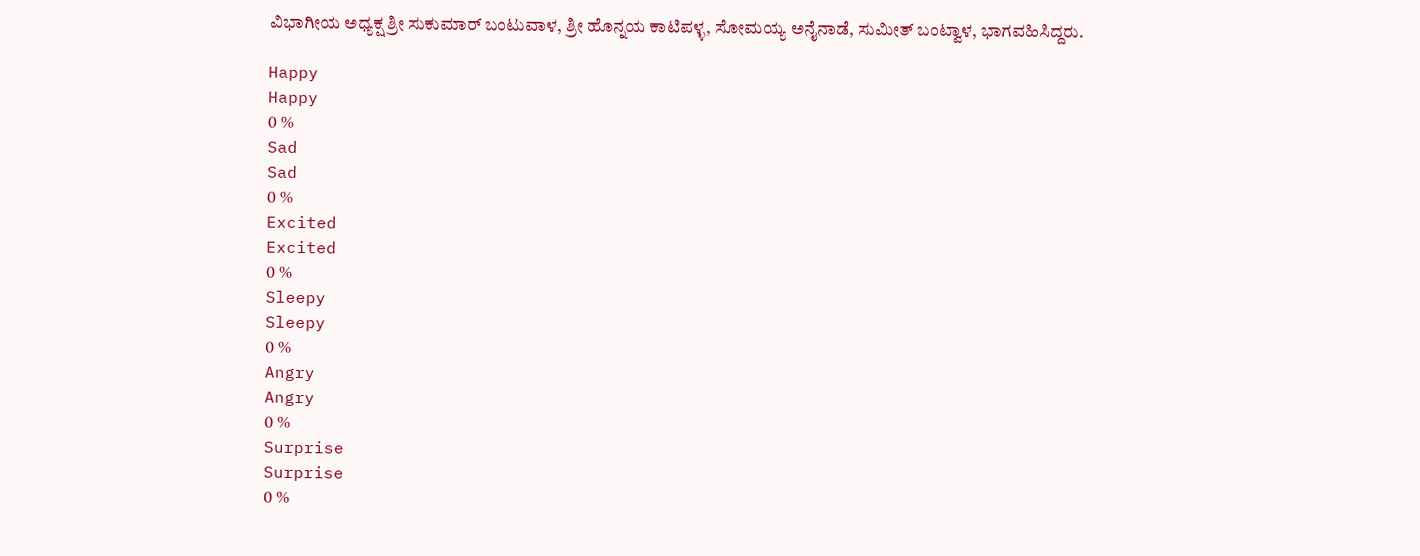ವಿಭಾಗೀಯ ಅಧ್ಯಕ್ಷ ಶ್ರೀ ಸುಕುಮಾರ್ ಬಂಟುವಾಳ, ಶ್ರೀ ಹೊನ್ನಯ ಕಾಟಿಪಳ್ಳ, ಸೋಮಯ್ಯ ಅನೈನಾಡೆ, ಸುಮೀತ್ ಬಂಟ್ವಾಳ, ಭಾಗವಹಿಸಿದ್ದರು.

Happy
Happy
0 %
Sad
Sad
0 %
Excited
Excited
0 %
Sleepy
Sleepy
0 %
Angry
Angry
0 %
Surprise
Surprise
0 %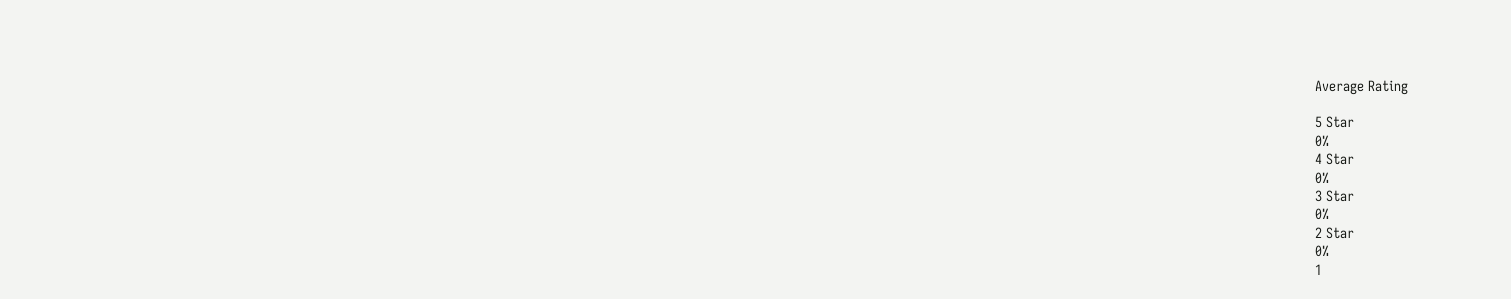Average Rating

5 Star
0%
4 Star
0%
3 Star
0%
2 Star
0%
1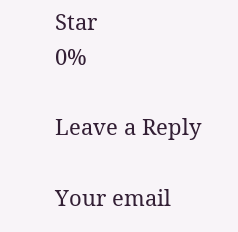Star
0%

Leave a Reply

Your email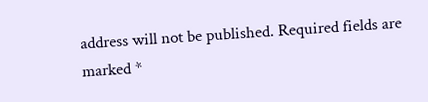address will not be published. Required fields are marked *